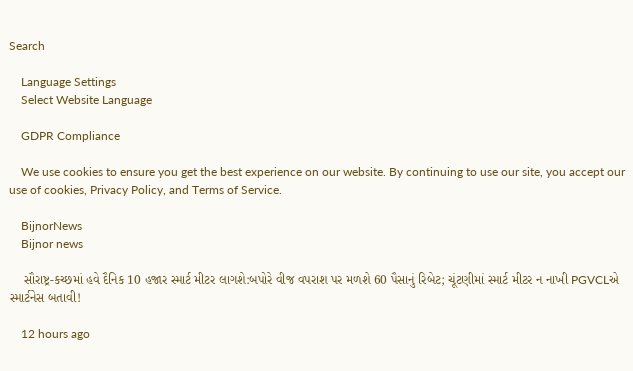Search

    Language Settings
    Select Website Language

    GDPR Compliance

    We use cookies to ensure you get the best experience on our website. By continuing to use our site, you accept our use of cookies, Privacy Policy, and Terms of Service.

    BijnorNews
    Bijnor news

    સૌરાષ્ટ્ર-કચ્છમાં હવે દૈનિક 10 હજાર સ્માર્ટ મીટર લાગશે:બપોરે વીજ વપરાશ પર મળશે 60 પૈસાનું રિબેટ; ચૂંટણીમાં સ્માર્ટ મીટર ન નાખી PGVCLએ સ્માર્ટનેસ બતાવી!

    12 hours ago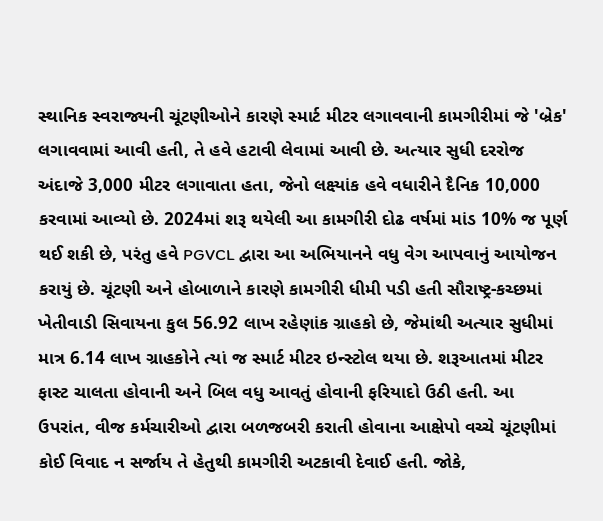સ્થાનિક સ્વરાજ્યની ચૂંટણીઓને કારણે સ્માર્ટ મીટર લગાવવાની કામગીરીમાં જે 'બ્રેક' લગાવવામાં આવી હતી, તે હવે હટાવી લેવામાં આવી છે. અત્યાર સુધી દરરોજ અંદાજે 3,000 મીટર લગાવાતા હતા, જેનો લક્ષ્યાંક હવે વધારીને દૈનિક 10,000 કરવામાં આવ્યો છે. 2024માં શરૂ થયેલી આ કામગીરી દોઢ વર્ષમાં માંડ 10% જ પૂર્ણ થઈ શકી છે, પરંતુ હવે PGVCL દ્વારા આ અભિયાનને વધુ વેગ આપવાનું આયોજન કરાયું છે. ચૂંટણી અને હોબાળાને કારણે કામગીરી ધીમી પડી હતી સૌરાષ્ટ્ર-કચ્છમાં ખેતીવાડી સિવાયના કુલ 56.92 લાખ રહેણાંક ગ્રાહકો છે, જેમાંથી અત્યાર સુધીમાં માત્ર 6.14 લાખ ગ્રાહકોને ત્યાં જ સ્માર્ટ મીટર ઇન્સ્ટોલ થયા છે. શરૂઆતમાં મીટર ફાસ્ટ ચાલતા હોવાની અને બિલ વધુ આવતું હોવાની ફરિયાદો ઉઠી હતી. આ ઉપરાંત, વીજ કર્મચારીઓ દ્વારા બળજબરી કરાતી હોવાના આક્ષેપો વચ્ચે ચૂંટણીમાં કોઈ વિવાદ ન સર્જાય તે હેતુથી કામગીરી અટકાવી દેવાઈ હતી. જોકે,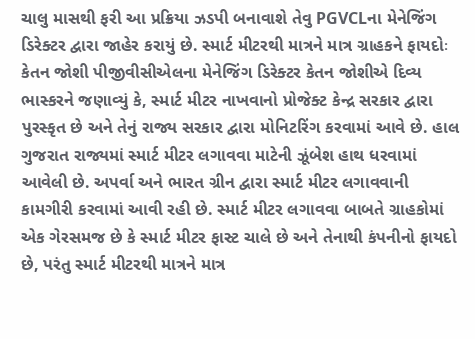ચાલુ માસથી ફરી આ પ્રક્રિયા ઝડપી બનાવાશે તેવુ PGVCLના મેનેજિંગ ડિરેક્ટર દ્વારા જાહેર કરાયું છે. સ્માર્ટ મીટરથી માત્રને માત્ર ગ્રાહકને ફાયદોઃ કેતન જોશી પીજીવીસીએલના મેનેજિંગ ડિરેક્ટર કેતન જોશીએ દિવ્ય ભાસ્કરને જણાવ્યું કે, સ્માર્ટ મીટર નાખવાનો પ્રોજેક્ટ કેન્દ્ર સરકાર દ્વારા પુરસ્કૃત છે અને તેનું રાજ્ય સરકાર દ્વારા મોનિટરિંગ કરવામાં આવે છે. હાલ ગુજરાત રાજ્યમાં સ્માર્ટ મીટર લગાવવા માટેની ઝૂંબેશ હાથ ધરવામાં આવેલી છે. અપર્વા અને ભારત ગ્રીન દ્વારા સ્માર્ટ મીટર લગાવવાની કામગીરી કરવામાં આવી રહી છે. સ્માર્ટ મીટર લગાવવા બાબતે ગ્રાહકોમાં એક ગેરસમજ છે કે સ્માર્ટ મીટર ફાસ્ટ ચાલે છે અને તેનાથી કંપનીનો ફાયદો છે, પરંતુ સ્માર્ટ મીટરથી માત્રને માત્ર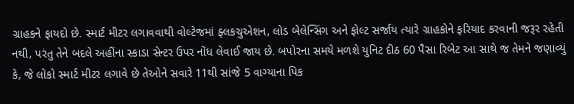ગ્રાહકને ફાયદો છે. સ્માર્ટ મીટર લગાવવાથી વોલ્ટેજમાં ફ્લકચુએશન, લોડ બેલેન્સિંગ અને ફોલ્ટ સર્જાય ત્યારે ગ્રાહકોને ફરિયાદ કરવાની જરૂર રહેતી નથી, પરંતુ તેને બદલે અહીંના સ્કાડા સેન્ટર ઉપર નોંધ લેવાઈ જાય છે. બપોરના સમયે મળશે યુનિટ દીઠ 60 પૈસા રિબેટ આ સાથે જ તેમને જણાવ્યું કે, જે લોકો સ્માર્ટ મીટર લગાવે છે તેઓને સવારે 11થી સાંજે 5 વાગ્યાના પિક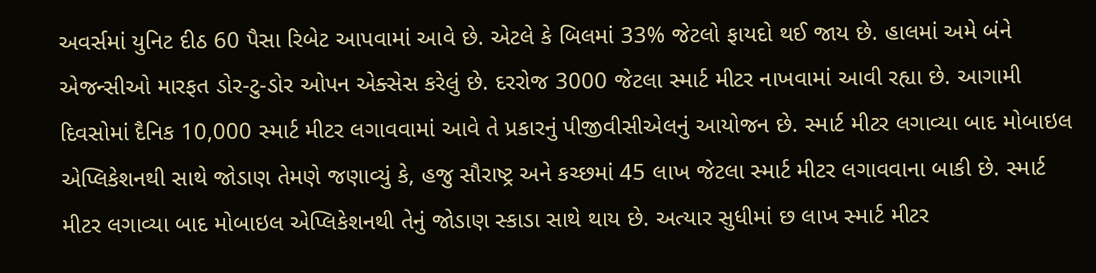અવર્સમાં યુનિટ દીઠ 60 પૈસા રિબેટ આપવામાં આવે છે. એટલે કે બિલમાં 33% જેટલો ફાયદો થઈ જાય છે. હાલમાં અમે બંને એજન્સીઓ મારફત ડોર-ટુ-ડોર ઓપન એક્સેસ કરેલું છે. દરરોજ 3000 જેટલા સ્માર્ટ મીટર નાખવામાં આવી રહ્યા છે. આગામી દિવસોમાં દૈનિક 10,000 સ્માર્ટ મીટર લગાવવામાં આવે તે પ્રકારનું પીજીવીસીએલનું આયોજન છે. સ્માર્ટ મીટર લગાવ્યા બાદ મોબાઇલ એપ્લિકેશનથી સાથે જોડાણ તેમણે જણાવ્યું કે, હજુ સૌરાષ્ટ્ર અને કચ્છમાં 45 લાખ જેટલા સ્માર્ટ મીટર લગાવવાના બાકી છે. સ્માર્ટ મીટર લગાવ્યા બાદ મોબાઇલ એપ્લિકેશનથી તેનું જોડાણ સ્કાડા સાથે થાય છે. અત્યાર સુધીમાં છ લાખ સ્માર્ટ મીટર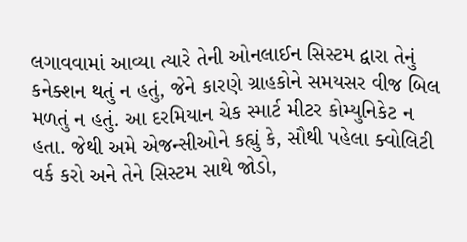લગાવવામાં આવ્યા ત્યારે તેની ઓનલાઈન સિસ્ટમ દ્વારા તેનું કનેક્શન થતું ન હતું, જેને કારણે ગ્રાહકોને સમયસર વીજ બિલ મળતું ન હતું. આ દરમિયાન ચેક સ્માર્ટ મીટર કોમ્યુનિકેટ ન હતા. જેથી અમે એજન્સીઓને કહ્યું કે, સૌથી પહેલા ક્વોલિટી વર્ક કરો અને તેને સિસ્ટમ સાથે જોડો,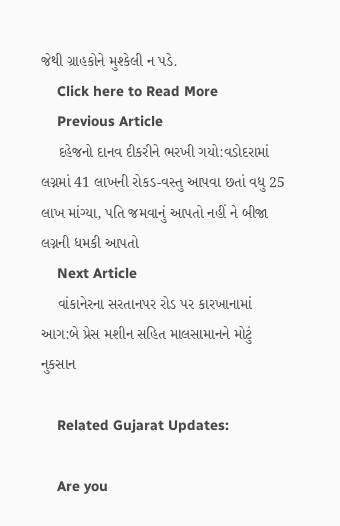જેથી ગ્રાહકોને મુશ્કેલી ન પડે.
    Click here to Read More
    Previous Article
    દહેજનો દાનવ દીકરીને ભરખી ગયો:વડોદરામાં લગ્નમાં 41 લાખની રોકડ-વસ્તુ આપવા છતાં વધુ 25 લાખ માંગ્યા, પતિ જમવાનું આપતો નહીં ને બીજા લગ્નની ધમકી આપતો
    Next Article
    વાંકાનેરના સરતાનપર રોડ પર કારખાનામાં આગ:બે પ્રેસ મશીન સહિત માલસામાનને મોટું નુકસાન

    Related Gujarat Updates:

    Are you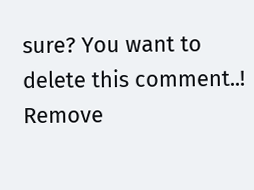sure? You want to delete this comment..! Remove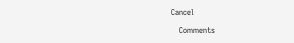Cancel

    Comments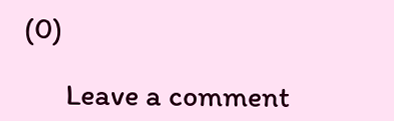(0)

      Leave a comment